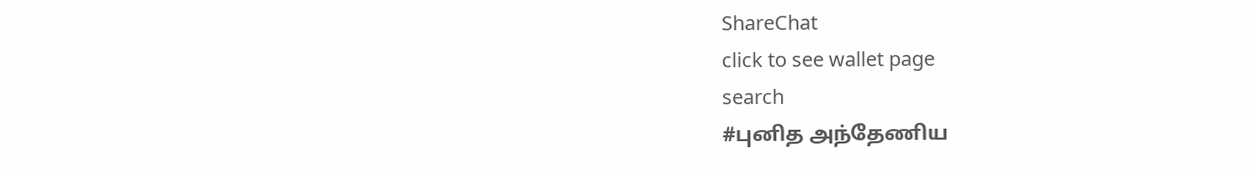ShareChat
click to see wallet page
search
#புனித அந்தேணிய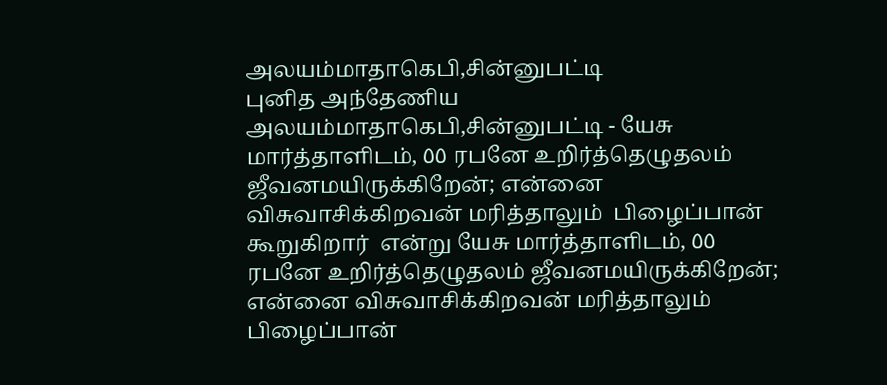அலயம்மாதாகெபி,சின்னுபட்டி
புனித அந்தேணிய அலயம்மாதாகெபி,சின்னுபட்டி - யேசு மார்த்தாளிடம், ٥٥ ரபனே உறிர்த்தெழுதலம் ஜீவனமயிருக்கிறேன்; என்னை விசுவாசிக்கிறவன் மரித்தாலும்  பிழைப்பான் கூறுகிறார்  என்று யேசு மார்த்தாளிடம், ٥٥ ரபனே உறிர்த்தெழுதலம் ஜீவனமயிருக்கிறேன்; என்னை விசுவாசிக்கிறவன் மரித்தாலும்  பிழைப்பான்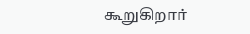கூறுகிறார்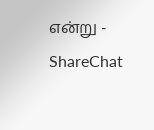என்று - ShareChat